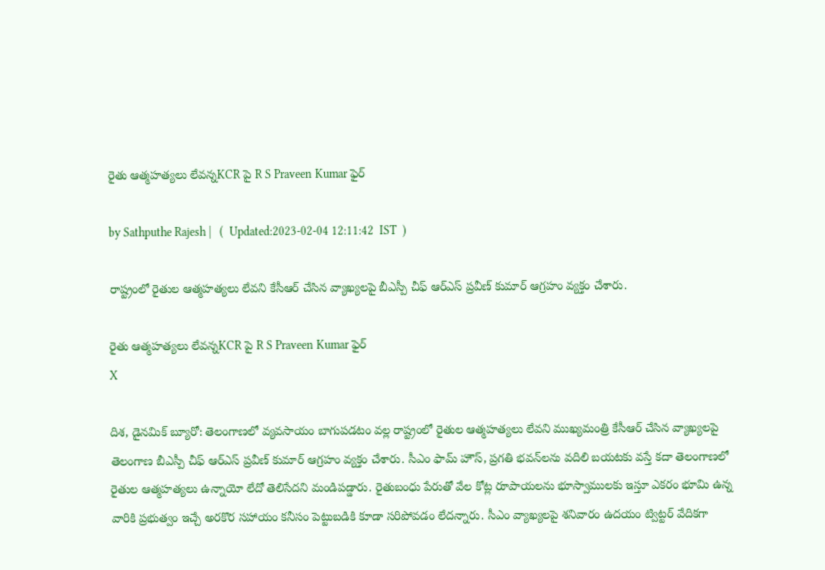రైతు ఆత్మహత్యలు లేవన్నKCR పై R S Praveen Kumar ఫైర్

by Sathputhe Rajesh |   (  Updated:2023-02-04 12:11:42  IST  )

రాష్ట్రంలో రైతుల ఆత్మహత్యలు లేవని కేసీఆర్ చేసిన వ్యాఖ్యలపై బీఎస్పీ చీఫ్ ఆర్ఎస్ ప్రవీణ్ కుమార్ ఆగ్రహం వ్యక్తం చేశారు.

రైతు ఆత్మహత్యలు లేవన్నKCR పై R S Praveen Kumar ఫైర్
X

దిశ, డైనమిక్ బ్యూరో: తెలంగాణలో వ్యవసాయం బాగుపడటం వల్ల రాష్ట్రంలో రైతుల ఆత్మహత్యలు లేవని ముఖ్యమంత్రి కేసీఆర్ చేసిన వ్యాఖ్యలపై తెలంగాణ బీఎస్పీ చీఫ్ ఆర్ఎస్ ప్రవీణ్ కుమార్ ఆగ్రహం వ్యక్తం చేశారు. సీఎం ఫామ్ హౌస్, ప్రగతి భవన్‌లను వదిలి బయటకు వస్తే కదా తెలంగాణలో రైతుల ఆత్మహత్యలు ఉన్నాయో లేదో తెలిసేదని మండిపడ్డారు. రైతుబంధు పేరుతో వేల కోట్ల రూపాయలను భూస్వాములకు ఇస్తూ ఎకరం భూమి ఉన్న వారికి ప్రభుత్వం ఇచ్చే అరకొర సహాయం కనీసం పెట్టుబడికి కూడా సరిపోవడం లేదన్నారు. సీఎం వ్యాఖ్యలపై శనివారం ఉదయం ట్విట్టర్ వేదికగా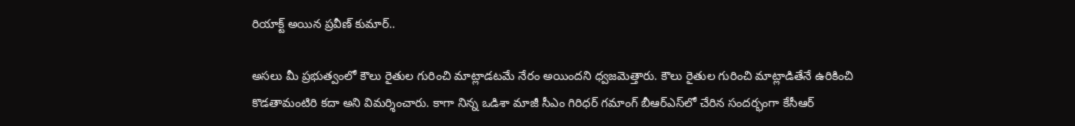రియాక్ట్ అయిన ప్రవీణ్ కుమార్..

అసలు మీ ప్రభుత్వంలో కౌలు రైతుల గురించి మాట్లాడటమే నేరం అయిందని ధ్వజమెత్తారు. కౌలు రైతుల గురించి మాట్లాడితేనే ఉరికించి కొడతామంటిరి కదా అని విమర్శించారు. కాగా నిన్న ఒడిశా మాజీ సీఎం గిరిధర్ గమాంగ్ బీఆర్ఎస్‌లో చేరిన సందర్భంగా కేసీఆర్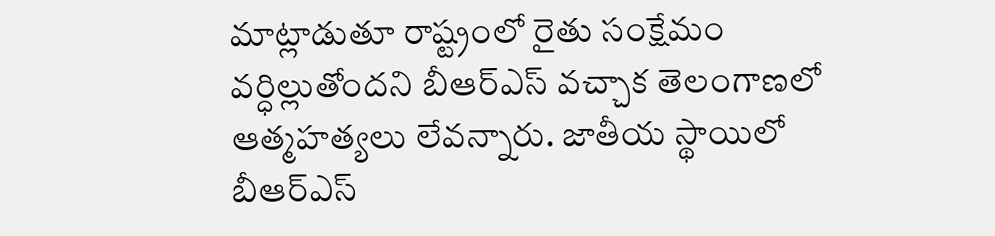మాట్లాడుతూ రాష్ట్రంలో రైతు సంక్షేమం వర్ధిల్లుతోందని బీఆర్ఎస్ వచ్చాక తెలంగాణలో ఆత్మహత్యలు లేవన్నారు. జాతీయ స్థాయిలో బీఆర్ఎస్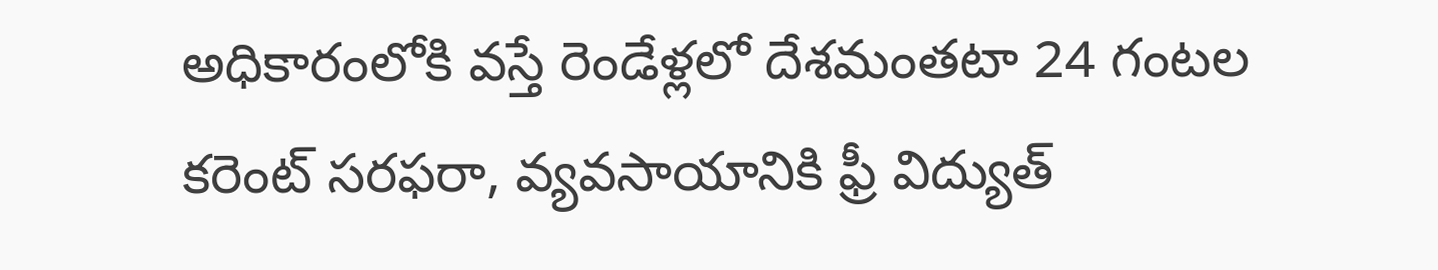అధికారంలోకి వస్తే రెండేళ్లలో దేశమంతటా 24 గంటల కరెంట్ సరఫరా, వ్యవసాయానికి ఫ్రీ విద్యుత్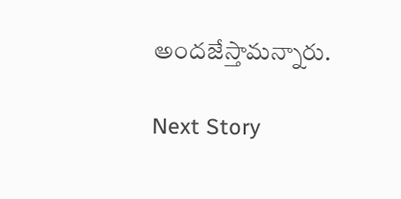అందజేస్తామన్నారు.

Next Story